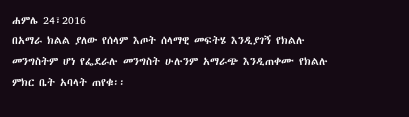ሐምሌ 24፣2016
በአማራ ክልል ያለው የሰላም እጦት ሰላማዊ መፍትሄ እንዲያገኝ የክልሉ መንግስትም ሆነ የፌደራሉ መንግስት ሁሉንም አማራጭ እንዲጠቀሙ የክልሉ ምክር ቤት አባላት ጠየቁ፡፡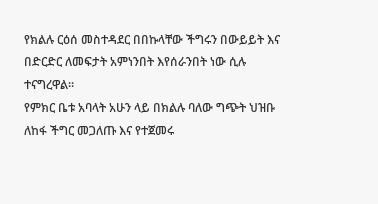የክልሉ ርዕሰ መስተዳደር በበኩላቸው ችግሩን በውይይት እና በድርድር ለመፍታት አምነንበት እየሰራንበት ነው ሲሉ ተናግረዋል፡፡
የምክር ቤቱ አባላት አሁን ላይ በክልሉ ባለው ግጭት ህዝቡ ለከፋ ችግር መጋለጡ እና የተጀመሩ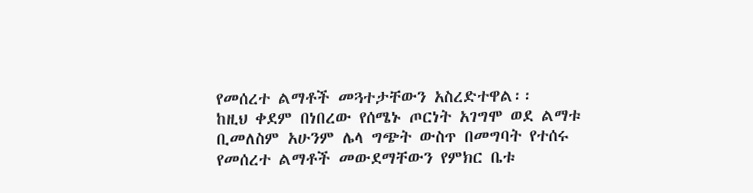የመሰረተ ልማቶች መጓተታቸውን አስረድተዋል፡፡
ከዚህ ቀደም በነበረው የሰሜኑ ጦርነት አገግሞ ወደ ልማቱ ቢመለስም አሁንም ሌላ ግጭት ውስጥ በመግባት የተሰሩ የመሰረተ ልማቶች መውደማቸውን የምክር ቤቱ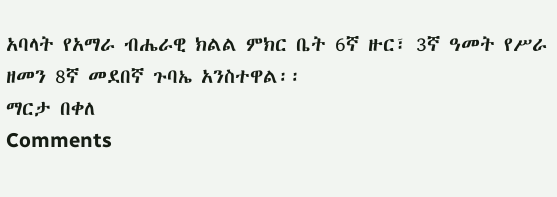አባላት የአማራ ብሔራዊ ክልል ምክር ቤት 6ኛ ዙር፣ 3ኛ ዓመት የሥራ ዘመን 8ኛ መደበኛ ጉባኤ አንስተዋል፡፡
ማርታ በቀለ
Comments